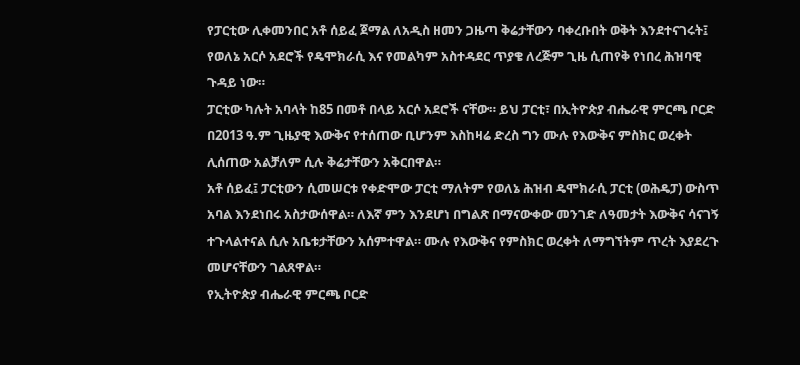የፓርቲው ሊቀመንበር አቶ ሰይፈ ጀማል ለአዲስ ዘመን ጋዜጣ ቅሬታቸውን ባቀረቡበት ወቅት እንደተናገሩት፤ የወለኔ አርሶ አደሮች የዴሞክራሲ እና የመልካም አስተዳደር ጥያቄ ለረጅም ጊዜ ሲጠየቅ የነበረ ሕዝባዊ ጉዳይ ነው።
ፓርቲው ካሉት አባላት ከ85 በመቶ በላይ አርሶ አደሮች ናቸው። ይህ ፓርቲ፣ በኢትዮጵያ ብሔራዊ ምርጫ ቦርድ በ2013 ዓ.ም ጊዜያዊ እውቅና የተሰጠው ቢሆንም እስከዛሬ ድረስ ግን ሙሉ የእውቅና ምስክር ወረቀት ሊሰጠው አልቻለም ሲሉ ቅሬታቸውን አቅርበዋል።
አቶ ሰይፈ፤ ፓርቲውን ሲመሠርቱ የቀድሞው ፓርቲ ማለትም የወለኔ ሕዝብ ዴሞክራሲ ፓርቲ (ወሕዴፓ) ውስጥ አባል እንደነበሩ አስታውሰዋል። ለእኛ ምን እንደሆነ በግልጽ በማናውቀው መንገድ ለዓመታት እውቅና ሳናገኝ ተጉላልተናል ሲሉ አቤቱታቸውን አሰምተዋል። ሙሉ የእውቅና የምስክር ወረቀት ለማግኘትም ጥረት እያደረጉ መሆናቸውን ገልጸዋል።
የኢትዮጵያ ብሔራዊ ምርጫ ቦርድ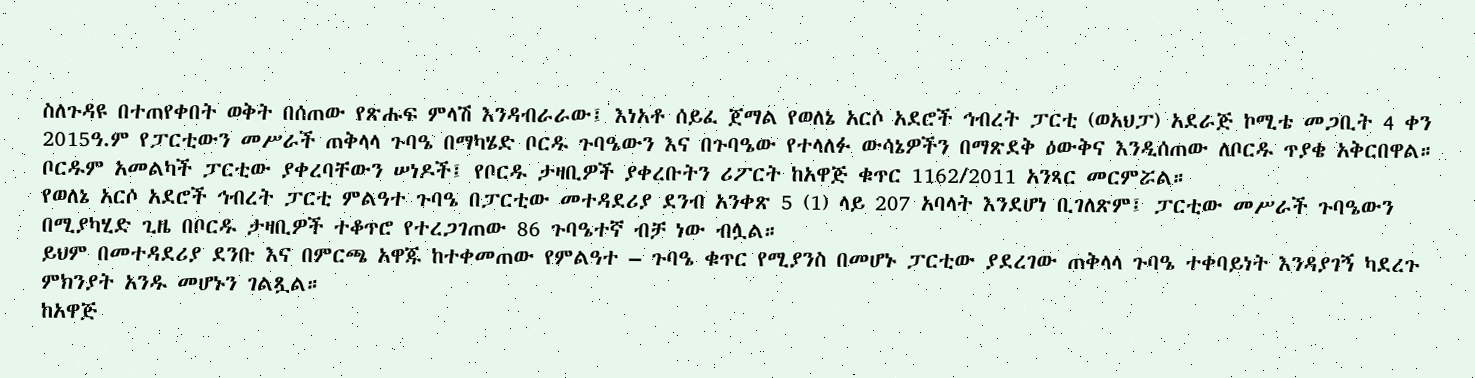ስለጉዳዩ በተጠየቀበት ወቅት በሰጠው የጽሑፍ ምላሽ እንዳብራራው፤ እነአቶ ሰይፈ ጀማል የወለኔ አርሶ አደሮች ኅብረት ፓርቲ (ወአህፓ) አደራጅ ኮሚቴ መጋቢት 4 ቀን 2015ዓ.ም የፓርቲውን መሥራች ጠቅላላ ጉባዔ በማካሄድ ቦርዱ ጉባዔውን እና በጉባዔው የተላለፉ ውሳኔዎችን በማጽደቅ ዕውቅና እንዲሰጠው ለቦርዱ ጥያቄ አቅርበዋል።
ቦርዱም አመልካች ፓርቲው ያቀረባቸውን ሠነዶች፤ የቦርዱ ታዛቢዎች ያቀረቡትን ሪፖርት ከአዋጅ ቁጥር 1162/2011 አንጻር መርምሯል።
የወለኔ አርሶ አደሮች ኅብረት ፓርቲ ምልዓተ ጉባዔ በፓርቲው መተዳደሪያ ደንብ አንቀጽ 5 (1) ላይ 207 አባላት እንደሆነ ቢገለጽም፤ ፓርቲው መሥራች ጉባዔውን በሚያካሂድ ጊዜ በቦርዱ ታዛቢዎች ተቆጥሮ የተረጋገጠው 86 ጉባዔተኛ ብቻ ነው ብሏል።
ይህም በመተዳደሪያ ደንቡ እና በምርጫ አዋጁ ከተቀመጠው የምልዓተ – ጉባዔ ቁጥር የሚያንስ በመሆኑ ፓርቲው ያደረገው ጠቅላላ ጉባዔ ተቀባይነት እንዳያገኝ ካደረጉ ምክንያት አንዱ መሆኑን ገልጿል።
ከአዋጅ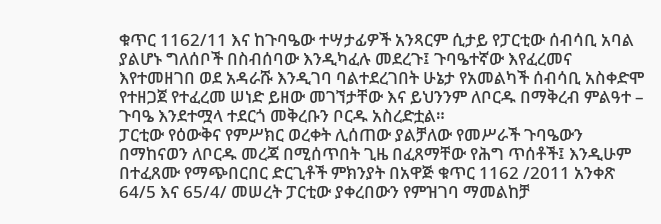ቁጥር 1162/11 እና ከጉባዔው ተሣታፊዎች አንጻርም ሲታይ የፓርቲው ሰብሳቢ አባል ያልሆኑ ግለሰቦች በስብሰባው እንዲካፈሉ መደረጉ፤ ጉባዔተኛው እየፈረመና እየተመዘገበ ወደ አዳራሹ እንዲገባ ባልተደረገበት ሁኔታ የአመልካች ሰብሳቢ አስቀድሞ የተዘጋጀ የተፈረመ ሠነድ ይዘው መገኘታቸው እና ይህንንም ለቦርዱ በማቅረብ ምልዓተ – ጉባዔ እንደተሟላ ተደርጎ መቅረቡን ቦርዱ አስረድቷል።
ፓርቲው የዕውቅና የምሥክር ወረቀት ሊሰጠው ያልቻለው የመሥራች ጉባዔውን በማከናወን ለቦርዱ መረጃ በሚሰጥበት ጊዜ በፈጸማቸው የሕግ ጥሰቶች፤ እንዲሁም በተፈጸሙ የማጭበርበር ድርጊቶች ምክንያት በአዋጅ ቁጥር 1162 /2011 አንቀጽ 64/5 እና 65/4/ መሠረት ፓርቲው ያቀረበውን የምዝገባ ማመልከቻ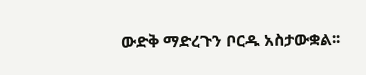ውድቅ ማድረጉን ቦርዱ አስታውቋል፡፡